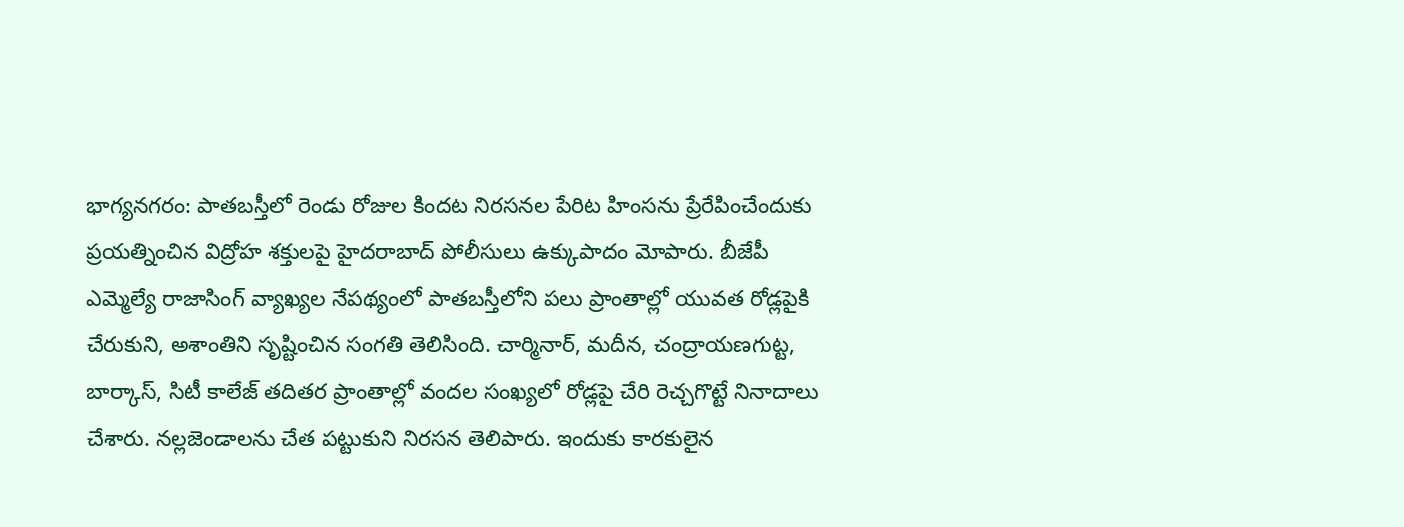భాగ్యనగరం: పాతబస్తీలో రెండు రోజుల కిందట నిరసనల పేరిట హింసను ప్రేరేపించేందుకు ప్రయత్నించిన విద్రోహ శక్తులపై హైదరాబాద్ పోలీసులు ఉక్కుపాదం మోపారు. బీజేపీ ఎమ్మెల్యే రాజాసింగ్ వ్యాఖ్యల నేపథ్యంలో పాతబస్తీలోని పలు ప్రాంతాల్లో యువత రోడ్లపైకి చేరుకుని, అశాంతిని సృష్టించిన సంగతి తెలిసింది. చార్మినార్, మదీన, చంద్రాయణగుట్ట, బార్కాస్, సిటీ కాలేజ్ తదితర ప్రాంతాల్లో వందల సంఖ్యలో రోడ్లపై చేరి రెచ్చగొట్టే నినాదాలు చేశారు. నల్లజెండాలను చేత పట్టుకుని నిరసన తెలిపారు. ఇందుకు కారకులైన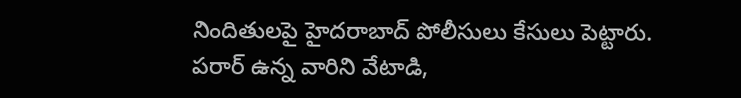నిందితులపై హైదరాబాద్ పోలీసులు కేసులు పెట్టారు. పరార్ ఉన్న వారిని వేటాడి,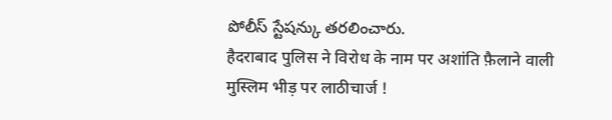పోలీస్ స్టేషన్కు తరలించారు.
हैदराबाद पुलिस ने विरोध के नाम पर अशांति फ़ैलाने वाली मुस्लिम भीड़ पर लाठीचार्ज !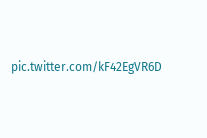pic.twitter.com/kF42EgVR6D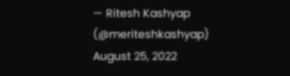— Ritesh Kashyap (@meriteshkashyap) August 25, 2022